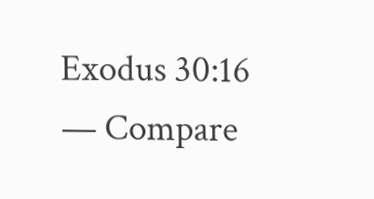Exodus 30:16 — Compare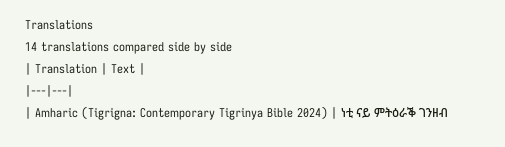Translations
14 translations compared side by side
| Translation | Text |
|---|---|
| Amharic (Tigrigna: Contemporary Tigrinya Bible 2024) | ነቲ ናይ ምትዕራቕ ገንዘብ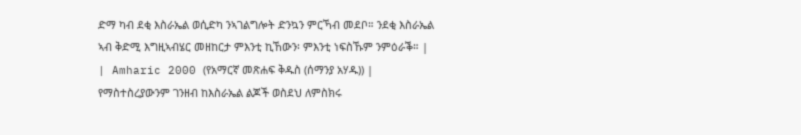ድማ ካብ ደቂ እስራኤል ወሲድካ ንኣገልግሎት ድንኳን ምርኻብ መደቦ። ንደቂ እስራኤል ኣብ ቅድሚ እግዚኣብሄር መዘከርታ ምእንቲ ኪኸውን፡ ምእንቲ ነፍስኹም ንምዕራቕ። |
| Amharic 2000 (የአማርኛ መጽሐፍ ቅዱስ (ሰማንያ አሃዱ)) | የማስተስረያውንም ገንዘብ ከእስራኤል ልጆች ወስደህ ለምስክሩ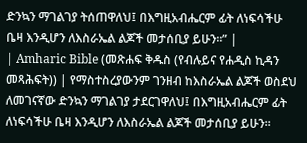ድንኳን ማገልገያ ትሰጠዋለህ፤ በእግዚአብሔርም ፊት ለነፍሳችሁ ቤዛ እንዲሆን ለእስራኤል ልጆች መታሰቢያ ይሁን።” |
| Amharic Bible (መጽሐፍ ቅዱስ (የብሉይና የሐዲስ ኪዳን መጻሕፍት)) | የማስተስረያውንም ገንዘብ ከእስራኤል ልጆች ወስደህ ለመገናኛው ድንኳን ማገልገያ ታደርገዋለህ፤ በእግዚአብሔርም ፊት ለነፍሳችሁ ቤዛ እንዲሆን ለእስራኤል ልጆች መታሰቢያ ይሁን።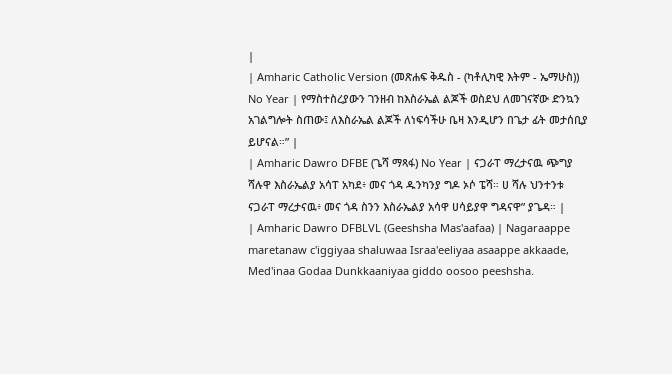|
| Amharic Catholic Version (መጽሐፍ ቅዱስ - (ካቶሊካዊ እትም - ኤማሁስ)) No Year | የማስተስረያውን ገንዘብ ከእስራኤል ልጆች ወስደህ ለመገናኛው ድንኳን አገልግሎት ስጠው፤ ለእስራኤል ልጆች ለነፍሳችሁ ቤዛ እንዲሆን በጌታ ፊት መታሰቢያ ይሆናል።” |
| Amharic Dawro DFBE (ጌሻ ማጻፋ) No Year | ናጋራፐ ማረታናዉ ጭግያ ሻሉዋ እስራኤልያ አሳፐ አካደ፥ መና ጎዳ ዱንካንያ ግዶ ኦሶ ፔሻ። ሀ ሻሉ ህንተንቱ ናጋራፐ ማረታናዉ፥ መና ጎዳ ስንን እስራኤልያ አሳዋ ሀሳይያዋ ግዳናዋ” ያጌዳ። |
| Amharic Dawro DFBLVL (Geeshsha Mas'aafaa) | Nagaraappe maretanaw c'iggiyaa shaluwaa Israa'eeliyaa asaappe akkaade, Med'inaa Godaa Dunkkaaniyaa giddo oosoo peeshsha.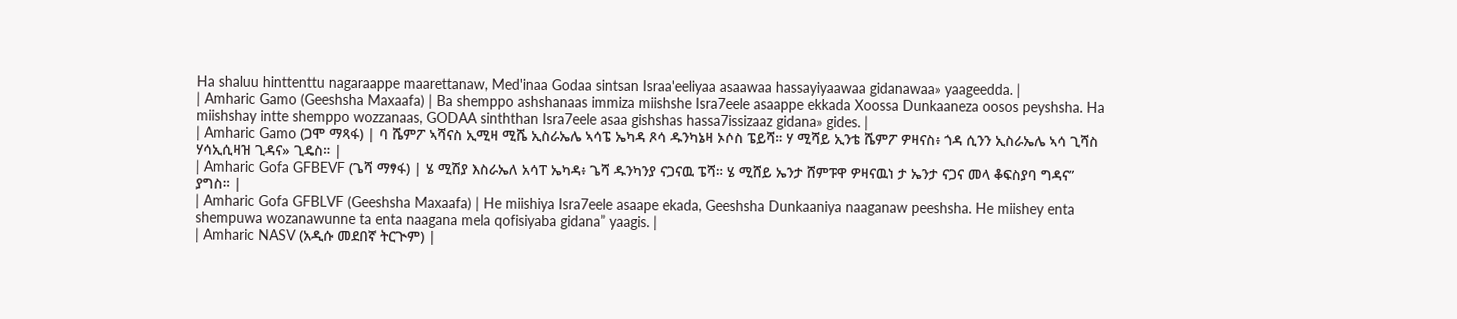Ha shaluu hinttenttu nagaraappe maarettanaw, Med'inaa Godaa sintsan Israa'eeliyaa asaawaa hassayiyaawaa gidanawaa» yaageedda. |
| Amharic Gamo (Geeshsha Maxaafa) | Ba shemppo ashshanaas immiza miishshe Isra7eele asaappe ekkada Xoossa Dunkaaneza oosos peyshsha. Ha miishshay intte shemppo wozzanaas, GODAA sinththan Isra7eele asaa gishshas hassa7issizaaz gidana» gides. |
| Amharic Gamo (ጋሞ ማጻፋ) | ባ ሼምፖ ኣሻናስ ኢሚዛ ሚሼ ኢስራኤሌ ኣሳፔ ኤካዳ ጾሳ ዱንካኔዛ ኦሶስ ፔይሻ። ሃ ሚሻይ ኢንቴ ሼምፖ ዎዛናስ፥ ጎዳ ሲንን ኢስራኤሌ ኣሳ ጊሻስ ሃሳኢሲዛዝ ጊዳና» ጊዴስ። |
| Amharic Gofa GFBEVF (ጌሻ ማፃፋ) | ሄ ሚሽያ እስራኤለ አሳፐ ኤካዳ፥ ጌሻ ዱንካንያ ናጋናዉ ፔሻ። ሄ ሚሸይ ኤንታ ሸምፑዋ ዎዛናዉነ ታ ኤንታ ናጋና መላ ቆፍስያባ ግዳና” ያግስ። |
| Amharic Gofa GFBLVF (Geeshsha Maxaafa) | He miishiya Isra7eele asaape ekada, Geeshsha Dunkaaniya naaganaw peeshsha. He miishey enta shempuwa wozanawunne ta enta naagana mela qofisiyaba gidana” yaagis. |
| Amharic NASV (አዲሱ መደበኛ ትርጒም) |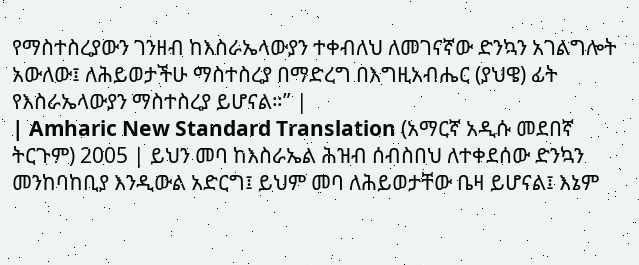የማስተስረያውን ገንዘብ ከእስራኤላውያን ተቀብለህ ለመገናኛው ድንኳን አገልግሎት አውለው፤ ለሕይወታችሁ ማስተስረያ በማድረግ በእግዚአብሔር (ያህዌ) ፊት የእስራኤላውያን ማስተስረያ ይሆናል።” |
| Amharic New Standard Translation (አማርኛ አዲሱ መደበኛ ትርጉም) 2005 | ይህን መባ ከእስራኤል ሕዝብ ሰብስበህ ለተቀደሰው ድንኳን መንከባከቢያ እንዲውል አድርግ፤ ይህም መባ ለሕይወታቸው ቤዛ ይሆናል፤ እኔም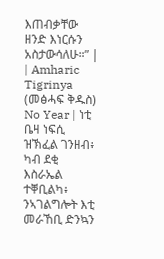እጠብቃቸው ዘንድ እነርሱን አስታውሳለሁ።” |
| Amharic Tigrinya (መፅሓፍ ቅዱስ) No Year | ነቲ ቤዛ ነፍሲ ዝኽፈል ገንዘብ፥ ካብ ደቂ እስራኤል ተቐቢልካ፥ ንኣገልግሎት እቲ መራኸቢ ድንኳን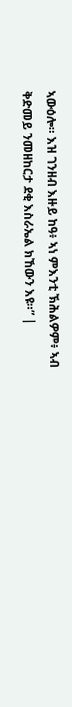ኣውዕሎ። እዝ ገንዘብ እዙይ ከዓ፥ ኣነ ምእንቲ ኽሕልዎም፥ ኣብ ቅድመይ ንመዘከርታ ደቂ እስራኤል ክኸውን እዩ።” |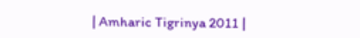| Amharic Tigrinya 2011 |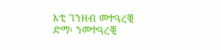እቲ ገንዘብ መተዓረቒ ድማ፡ ንመተዓረቒ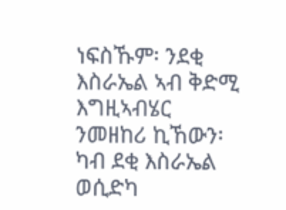ነፍስኹም፡ ንደቂ እስራኤል ኣብ ቅድሚ እግዚኣብሄር ንመዘከሪ ኪኸውን፡ ካብ ደቂ እስራኤል ወሲድካ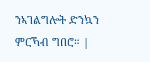ንኣገልግሎት ድንኳን ምርኻብ ግበሮ። |